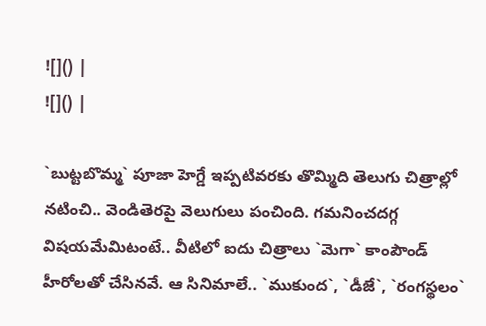![]() |
![]() |

`బుట్టబొమ్మ` పూజా హెగ్డే ఇప్పటివరకు తొమ్మిది తెలుగు చిత్రాల్లో నటించి.. వెండితెరపై వెలుగులు పంచింది. గమనించదగ్గ విషయమేమిటంటే.. వీటిలో ఐదు చిత్రాలు `మెగా` కాంపౌండ్ హీరోలతో చేసినవే. ఆ సినిమాలే.. `ముకుంద`, `డీజే`, `రంగస్థలం`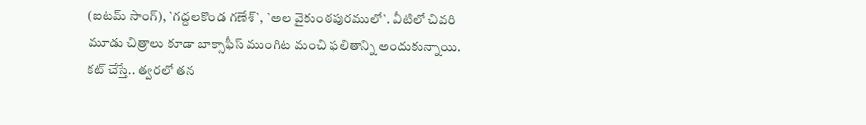(ఐటమ్ సాంగ్), `గద్దలకొండ గణేశ్`, `అల వైకుంఠపురములో`. వీటిలో చివరి మూడు చిత్రాలు కూడా బాక్సాఫీస్ ముంగిట మంచి ఫలితాన్ని అందుకున్నాయి.
కట్ చేస్తే.. త్వరలో తన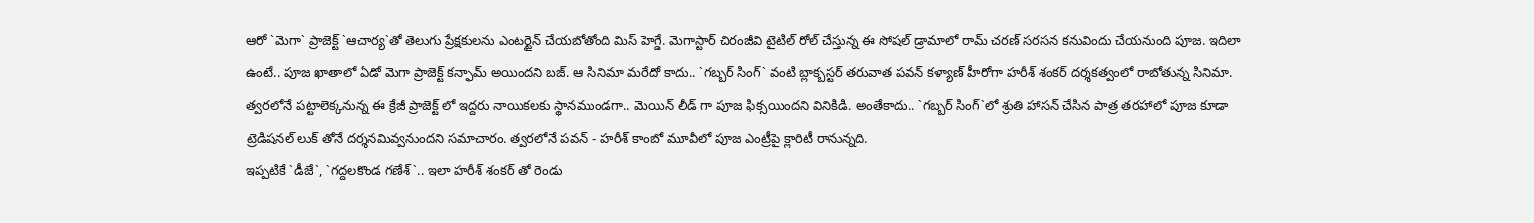ఆరో `మెగా` ప్రాజెక్ట్ `ఆచార్య`తో తెలుగు ప్రేక్షకులను ఎంటర్టైన్ చేయబోతోంది మిస్ హెగ్డే. మెగాస్టార్ చిరంజీవి టైటిల్ రోల్ చేస్తున్న ఈ సోషల్ డ్రామాలో రామ్ చరణ్ సరసన కనువిందు చేయనుంది పూజ. ఇదిలా ఉంటే.. పూజ ఖాతాలో ఏడో మెగా ప్రాజెక్ట్ కన్ఫామ్ అయిందని బజ్. ఆ సినిమా మరేదో కాదు.. `గబ్బర్ సింగ్` వంటి బ్లాక్బస్టర్ తరువాత పవన్ కళ్యాణ్ హీరోగా హరీశ్ శంకర్ దర్శకత్వంలో రాబోతున్న సినిమా.
త్వరలోనే పట్టాలెక్కనున్న ఈ క్రేజీ ప్రాజెక్ట్ లో ఇద్దరు నాయికలకు స్థానముండగా.. మెయిన్ లీడ్ గా పూజ ఫిక్సయిందని వినికిడి. అంతేకాదు.. `గబ్బర్ సింగ్`లో శ్రుతి హాసన్ చేసిన పాత్ర తరహాలో పూజ కూడా ట్రెడిషనల్ లుక్ తోనే దర్శనమివ్వనుందని సమాచారం. త్వరలోనే పవన్ - హరీశ్ కాంబో మూవీలో పూజ ఎంట్రీపై క్లారిటీ రానున్నది.
ఇప్పటికే `డీజే`, `గద్దలకొండ గణేశ్`.. ఇలా హరీశ్ శంకర్ తో రెండు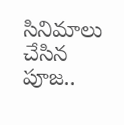సినిమాలు చేసిన పూజ..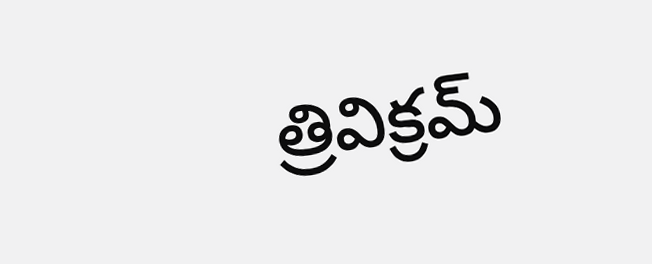త్రివిక్రమ్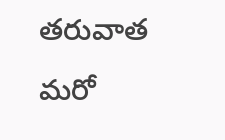తరువాత మరో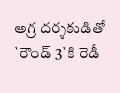అగ్ర దర్శకుడితో `రౌండ్ 3`కి రెడీ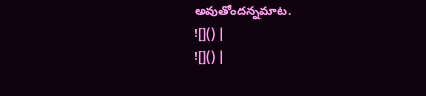అవుతోందన్నమాట.
![]() |
![]() |